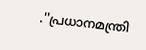.''പ്രധാനമന്ത്രി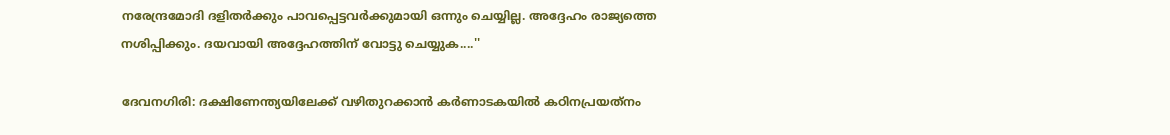നരേന്ദ്രമോദി ദളിതര്‍ക്കും പാവപ്പെട്ടവര്‍ക്കുമായി ഒന്നും ചെയ്യില്ല. അദ്ദേഹം രാജ്യത്തെ നശിപ്പിക്കും. ദയവായി അദ്ദേഹത്തിന് വോട്ടു ചെയ്യുക....''

ദേവനഗിരി: ദക്ഷിണേന്ത്യയിലേക്ക് വഴിതുറക്കാന്‍ കര്‍ണാടകയില്‍ കഠിനപ്രയത്‌നം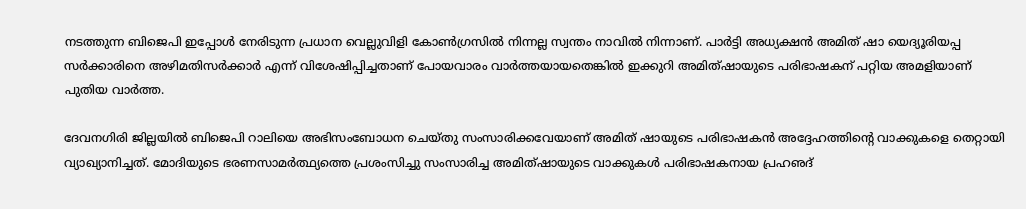നടത്തുന്ന ബിജെപി ഇപ്പോള്‍ നേരിടുന്ന പ്രധാന വെല്ലുവിളി കോണ്‍ഗ്രസില്‍ നിന്നല്ല സ്വന്തം നാവില്‍ നിന്നാണ്. പാര്‍ട്ടി അധ്യക്ഷന്‍ അമിത് ഷാ യെദ്യൂരിയപ്പ സര്‍ക്കാരിനെ അഴിമതിസര്‍ക്കാര്‍ എന്ന് വിശേഷിപ്പിച്ചതാണ് പോയവാരം വാര്‍ത്തയായതെങ്കില്‍ ഇക്കുറി അമിത്ഷായുടെ പരിഭാഷകന് പറ്റിയ അമളിയാണ് പുതിയ വാര്‍ത്ത.

ദേവനഗിരി ജില്ലയില്‍ ബിജെപി റാലിയെ അഭിസംബോധന ചെയ്തു സംസാരിക്കവേയാണ് അമിത് ഷായുടെ പരിഭാഷകന്‍ അദ്ദേഹത്തിന്റെ വാക്കുകളെ തെറ്റായി വ്യാഖ്യാനിച്ചത്. മോദിയുടെ ഭരണസാമര്‍ത്ഥ്യത്തെ പ്രശംസിച്ചു സംസാരിച്ച അമിത്ഷായുടെ വാക്കുകള്‍ പരിഭാഷകനായ പ്രഹഌദ്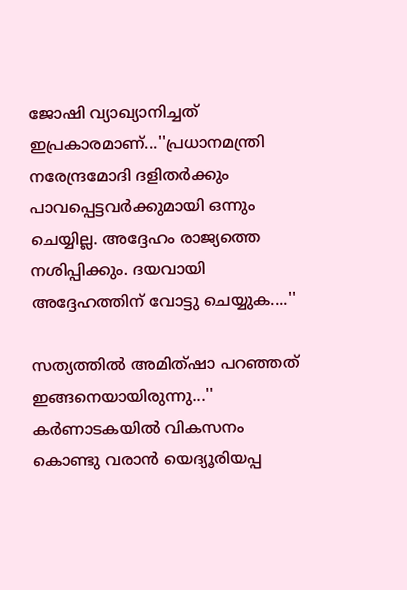ജോഷി വ്യാഖ്യാനിച്ചത് ഇപ്രകാരമാണ്...''പ്രധാനമന്ത്രി നരേന്ദ്രമോദി ദളിതര്‍ക്കും പാവപ്പെട്ടവര്‍ക്കുമായി ഒന്നും ചെയ്യില്ല. അദ്ദേഹം രാജ്യത്തെ നശിപ്പിക്കും. ദയവായി അദ്ദേഹത്തിന് വോട്ടു ചെയ്യുക....''

സത്യത്തില്‍ അമിത്ഷാ പറഞ്ഞത് ഇങ്ങനെയായിരുന്നു...'' കര്‍ണാടകയില്‍ വികസനം കൊണ്ടു വരാന്‍ യെദ്യൂരിയപ്പ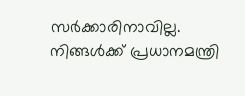സര്‍ക്കാരിനാവില്ല. നിങ്ങള്‍ക്ക് പ്രധാനമന്ത്രി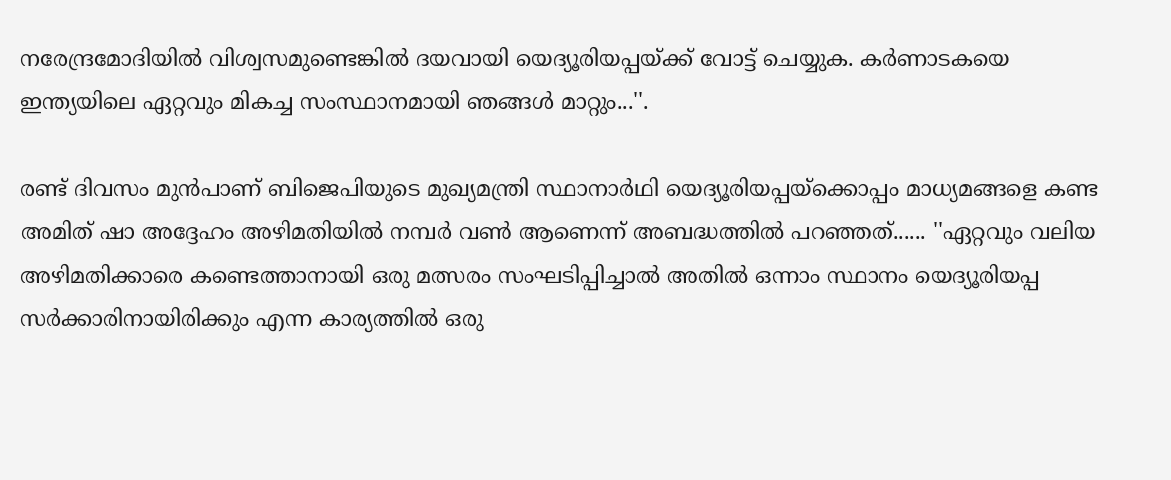നരേന്ദ്രമോദിയില്‍ വിശ്വസമുണ്ടെങ്കില്‍ ദയവായി യെദ്യൂരിയപ്പയ്ക്ക് വോട്ട് ചെയ്യുക. കര്‍ണാടകയെ ഇന്ത്യയിലെ ഏറ്റവും മികച്ച സംസ്ഥാനമായി ഞങ്ങള്‍ മാറ്റും...''.

രണ്ട് ദിവസം മുന്‍പാണ് ബിജെപിയുടെ മുഖ്യമന്ത്രി സ്ഥാനാര്‍ഥി യെദ്യൂരിയപ്പയ്‌ക്കൊപ്പം മാധ്യമങ്ങളെ കണ്ട അമിത് ഷാ അദ്ദേഹം അഴിമതിയില്‍ നമ്പര്‍ വണ്‍ ആണെന്ന് അബദ്ധത്തില്‍ പറഞ്ഞത്...... ''ഏറ്റവും വലിയ അഴിമതിക്കാരെ കണ്ടെത്താനായി ഒരു മത്സരം സംഘടിപ്പിച്ചാല്‍ അതില്‍ ഒന്നാം സ്ഥാനം യെദ്യൂരിയപ്പ സര്‍ക്കാരിനായിരിക്കും എന്ന കാര്യത്തില്‍ ഒരു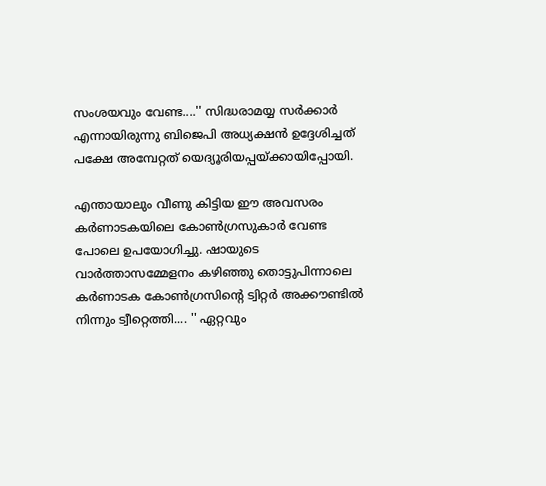സംശയവും വേണ്ട....'' സിദ്ധരാമയ്യ സര്‍ക്കാര്‍ എന്നായിരുന്നു ബിജെപി അധ്യക്ഷന്‍ ഉദ്ദേശിച്ചത് പക്ഷേ അമ്പേറ്റത് യെദ്യൂരിയപ്പയ്ക്കായിപ്പോയി.

എന്തായാലും വീണു കിട്ടിയ ഈ അവസരം കര്‍ണാടകയിലെ കോണ്‍ഗ്രസുകാര്‍ വേണ്ട പോലെ ഉപയോഗിച്ചു. ഷായുടെ വാര്‍ത്താസമ്മേളനം കഴിഞ്ഞു തൊട്ടുപിന്നാലെ കര്‍ണാടക കോണ്‍ഗ്രസിന്റെ ട്വിറ്റര്‍ അക്കൗണ്ടില്‍ നിന്നും ട്വീറ്റെത്തി.... '' ഏറ്റവും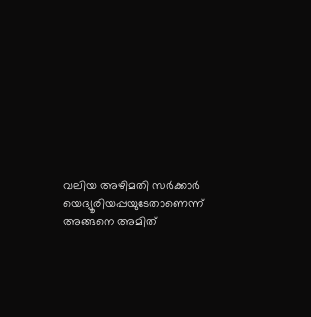വലിയ അഴിമതി സര്‍ക്കാര്‍ യെദ്യൂരിയപ്പയുടേതാണെന്ന് അങ്ങനെ അമിത്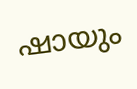ഷായും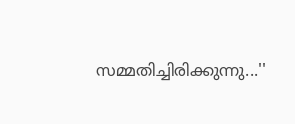സമ്മതിച്ചിരിക്കുന്നു...''